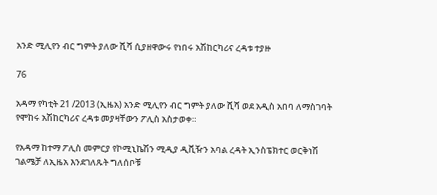አንድ ሚሊየን ብር ግምት ያለው ሺሻ ሲያዘዋውሩ የነበሩ አሽከርካሪና ረዳቱ ተያዙ

76

አዳማ የካቲት 21 /2013 (ኢዜአ) አንድ ሚሊየን ብር ግምት ያለው ሺሻ ወደ አዲስ አበባ ለማስገባት የሞከሩ አሽከርካሪና ረዳቱ መያዛቸውን ፖሊስ አስታወቀ።

የአዳማ ከተማ ፖሊስ መምርያ የኮሚኒኬሽን ሚዲያ ዲቪዥን አባል ረዳት ኢንስፔክተር ወርቅነሽ ገልሜቻ ለኢዜአ እንደገለጹት ግለሰቦቹ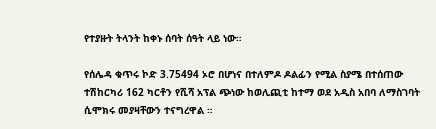የተያዙት ትላንት ከቀኑ ሰባት ሰዓት ላይ ነው።

የሰሌዳ ቁጥሩ ኮድ 3.75494 ኦሮ በሆነና በተለምዶ ዶልፊን የሚል ስያሜ በተሰጠው ተሽከርካሪ 162 ካርቶን የሺሻ አፕል ጭነው ከወሊጪቲ ከተማ ወደ አዲስ አበባ ለማስገባት ሲሞክሩ መያዛቸውን ተናግረዋል ።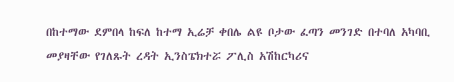በከተማው ደምበላ ከፍለ ከተማ ኢሬቻ ቀበሌ ልዩ ቦታው ፈጣን መንገድ በተባለ አካባቢ  መያዛቸው የገለጹት ረዳት ኢንስፔክተሯ ፖሊስ አሽከርካሪና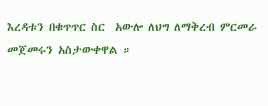እረዳቱን በቁጥጥር ስር  አውሎ ለህግ ለማቅረብ ምርመራ መጀመሩን አስታውቀዋል ።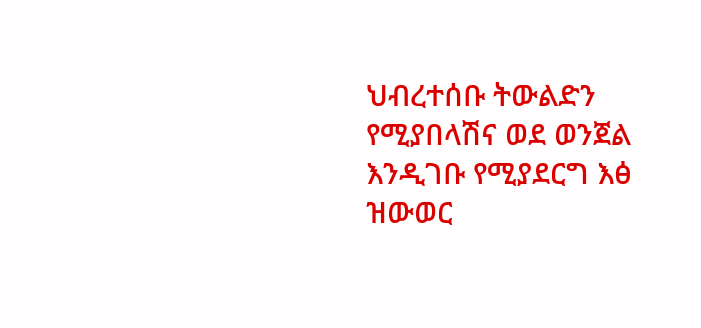ህብረተሰቡ ትውልድን የሚያበላሽና ወደ ወንጀል እንዲገቡ የሚያደርግ እፅ  ዝውወር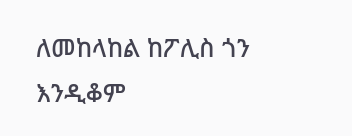ለመከላከል ከፖሊስ ጎን እንዲቆም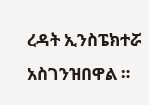ረዳት ኢንስፔክተሯ  አስገንዝበዋል ።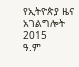የኢትዮጵያ ዜና አገልግሎት
2015
ዓ.ም